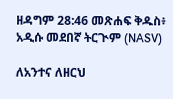ዘዳግም 28:46 መጽሐፍ ቅዱስ፥ አዲሱ መደበኛ ትርጒም (NASV)

ለአንተና ለዘርህ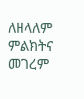ለዘላለም ምልክትና መገረም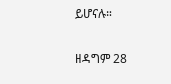ይሆናሉ።

ዘዳግም 28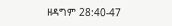ዘዳግም 28:40-47